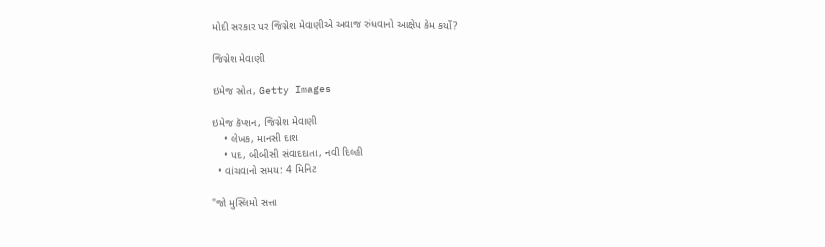મોદી સરકાર પર જિગ્નેશ મેવાણીએ અવાજ રુંધવાનો આક્ષેપ કેમ કર્યો?

જિગ્નેશ મેવાણી

ઇમેજ સ્રોત, Getty Images

ઇમેજ કૅપ્શન, જિગ્નેશ મેવાણી
    • લેખક, માનસી દાશ
    • પદ, બીબીસી સંવાદદાતા, નવી દિલ્હી
  • વાંચવાનો સમય: 4 મિનિટ

"જો મુસ્લિમો સત્તા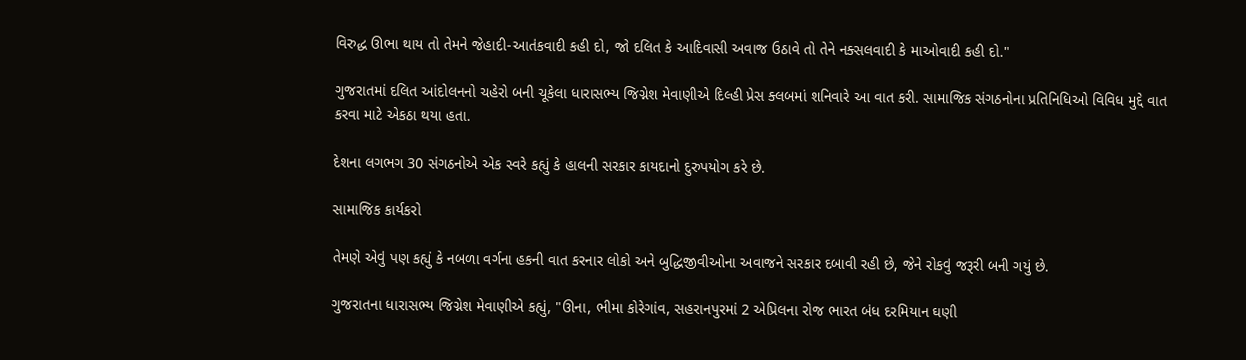વિરુદ્ધ ઊભા થાય તો તેમને જેહાદી-આતંકવાદી કહી દો, જો દલિત કે આદિવાસી અવાજ ઉઠાવે તો તેને નક્સલવાદી કે માઓવાદી કહી દો."

ગુજરાતમાં દલિત આંદોલનનો ચહેરો બની ચૂકેલા ધારાસભ્ય જિગ્નેશ મેવાણીએ દિલ્હી પ્રેસ ક્લબમાં શનિવારે આ વાત કરી. સામાજિક સંગઠનોના પ્રતિનિધિઓ વિવિધ મુદ્દે વાત કરવા માટે એકઠા થયા હતા.

દેશના લગભગ 30 સંગઠનોએ એક સ્વરે કહ્યું કે હાલની સરકાર કાયદાનો દુરુપયોગ કરે છે.

સામાજિક કાર્યકરો

તેમણે એવું પણ કહ્યું કે નબળા વર્ગના હકની વાત કરનાર લોકો અને બુદ્ધિજીવીઓના અવાજને સરકાર દબાવી રહી છે, જેને રોકવું જરૂરી બની ગયું છે.

ગુજરાતના ધારાસભ્ય જિગ્નેશ મેવાણીએ કહ્યું, "ઊના, ભીમા કોરેગાંવ, સહરાનપુરમાં 2 એપ્રિલના રોજ ભારત બંધ દરમિયાન ઘણી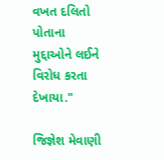વખત દલિતો પોતાના મુદ્દાઓને લઈને વિરોધ કરતા દેખાયા."

જિજ્ઞેશ મેવાણી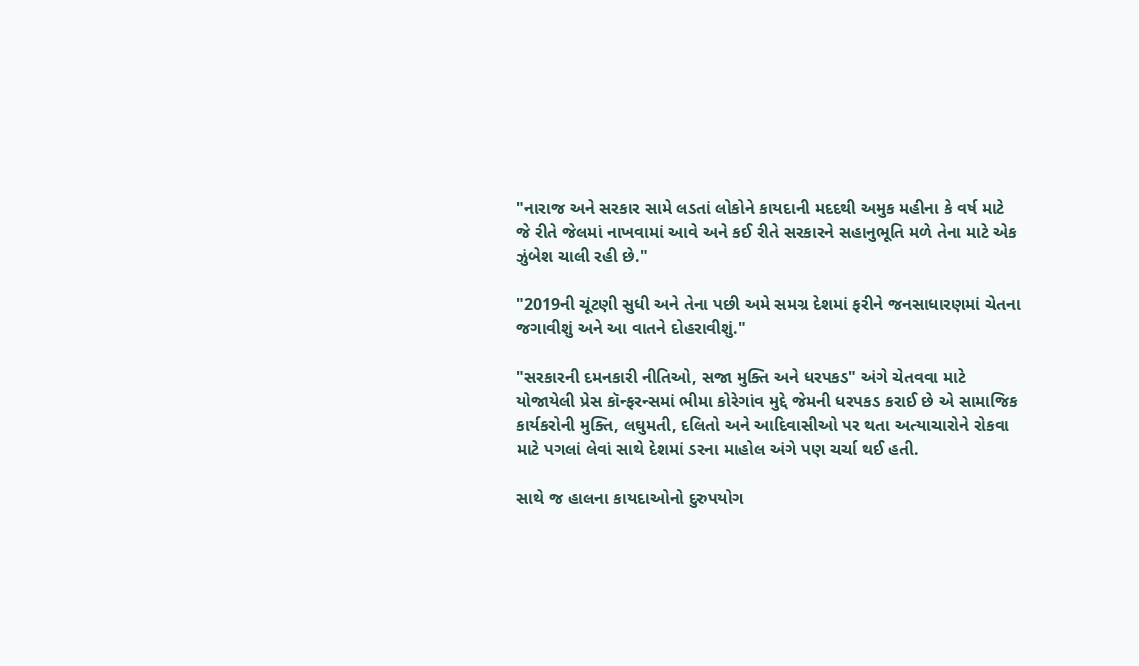"નારાજ અને સરકાર સામે લડતાં લોકોને કાયદાની મદદથી અમુક મહીના કે વર્ષ માટે જે રીતે જેલમાં નાખવામાં આવે અને કઈ રીતે સરકારને સહાનુભૂતિ મળે તેના માટે એક ઝુંબેશ ચાલી રહી છે."

"2019ની ચૂંટણી સુધી અને તેના પછી અમે સમગ્ર દેશમાં ફરીને જનસાધારણમાં ચેતના જગાવીશું અને આ વાતને દોહરાવીશું."

"સરકારની દમનકારી નીતિઓ, સજા મુક્તિ અને ધરપકડ" અંગે ચેતવવા માટે યોજાયેલી પ્રેસ કૉન્ફરન્સમાં ભીમા કોરેગાંવ મુદ્દે જેમની ધરપકડ કરાઈ છે એ સામાજિક કાર્યકરોની મુક્તિ, લઘુમતી, દલિતો અને આદિવાસીઓ પર થતા અત્યાચારોને રોકવા માટે પગલાં લેવાં સાથે દેશમાં ડરના માહોલ અંગે પણ ચર્ચા થઈ હતી.

સાથે જ હાલના કાયદાઓનો દુરુપયોગ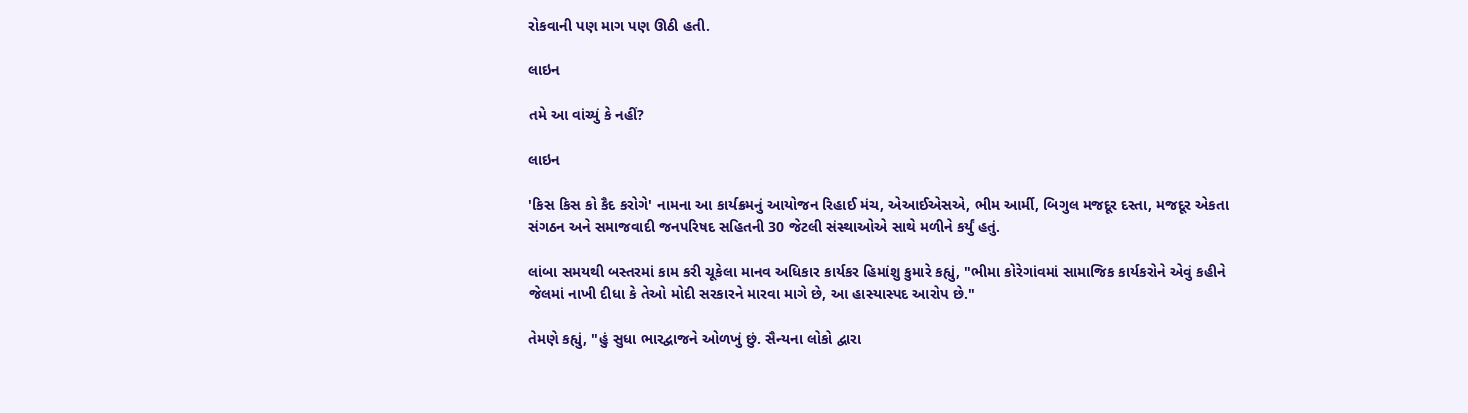રોકવાની પણ માગ પણ ઊઠી હતી.

લાઇન

તમે આ વાંચ્યું કે નહીં?

લાઇન

'કિસ કિસ કો કૈદ કરોગે' નામના આ કાર્યક્રમનું આયોજન રિહાઈ મંચ, એઆઈએસએ, ભીમ આર્મી, બિગુલ મજદૂર દસ્તા, મજદૂર એકતા સંગઠન અને સમાજવાદી જનપરિષદ સહિતની 30 જેટલી સંસ્થાઓએ સાથે મળીને કર્યું હતું.

લાંબા સમયથી બસ્તરમાં કામ કરી ચૂકેલા માનવ અધિકાર કાર્યકર હિમાંશુ કુમારે કહ્યું, "ભીમા કોરેગાંવમાં સામાજિક કાર્યકરોને એવું કહીને જેલમાં નાખી દીધા કે તેઓ મોદી સરકારને મારવા માગે છે, આ હાસ્યાસ્પદ આરોપ છે."

તેમણે કહ્યું, "હું સુધા ભારદ્વાજને ઓળખું છું. સૈન્યના લોકો દ્વારા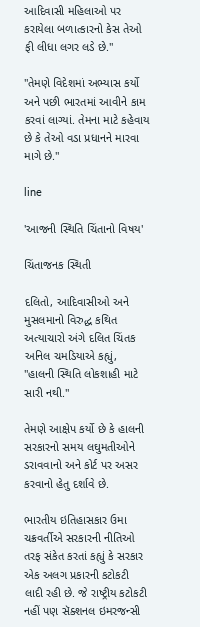આદિવાસી મહિલાઓ પર કરાયેલા બળાત્કારનો કેસ તેઓ ફી લીધા લગર લડે છે."

"તેમણે વિદેશમાં અભ્યાસ કર્યો અને પછી ભારતમાં આવીને કામ કરવાં લાગ્યાં. તેમના માટે કહેવાય છે કે તેઓ વડા પ્રધાનને મારવા માગે છે."

line

'આજની સ્થિતિ ચિંતાનો વિષય'

ચિંતાજનક સ્થિતી

દલિતો, આદિવાસીઓ અને મુસલમાનો વિરુદ્ધ કથિત અત્યાચારો અંગે દલિત ચિંતક અનિલ ચમડિયાએ કહ્યું, "હાલની સ્થિતિ લોકશાહી માટે સારી નથી."

તેમણે આક્ષેપ કર્યો છે કે હાલની સરકારનો સમય લઘુમતીઓને ડરાવવાનો અને કોર્ટ પર અસર કરવાનો હેતુ દર્શાવે છે.

ભારતીય ઇતિહાસકાર ઉમા ચક્રવર્તીએ સરકારની નીતિઓ તરફ સંકેત કરતાં કહ્યું કે સરકાર એક અલગ પ્રકારની કટોકટી લાદી રહી છે. જે રાષ્ટ્રીય કટોકટી નહીં પણ સૅક્શનલ ઇમરજન્સી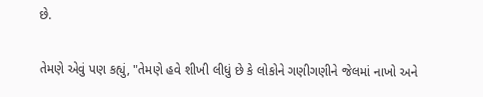છે.

તેમણે એવું પણ કહ્યું, "તેમણે હવે શીખી લીધું છે કે લોકોને ગણીગણીને જેલમાં નાખો અને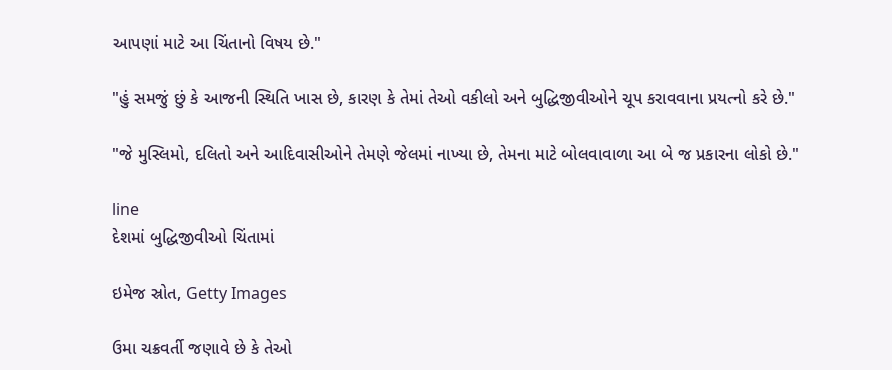આપણાં માટે આ ચિંતાનો વિષય છે."

"હું સમજું છું કે આજની સ્થિતિ ખાસ છે, કારણ કે તેમાં તેઓ વકીલો અને બુદ્ધિજીવીઓને ચૂપ કરાવવાના પ્રયત્નો કરે છે."

"જે મુસ્લિમો, દલિતો અને આદિવાસીઓને તેમણે જેલમાં નાખ્યા છે, તેમના માટે બોલવાવાળા આ બે જ પ્રકારના લોકો છે."

line
દેશમાં બુદ્ધિજીવીઓ ચિંતામાં

ઇમેજ સ્રોત, Getty Images

ઉમા ચક્રવર્તી જણાવે છે કે તેઓ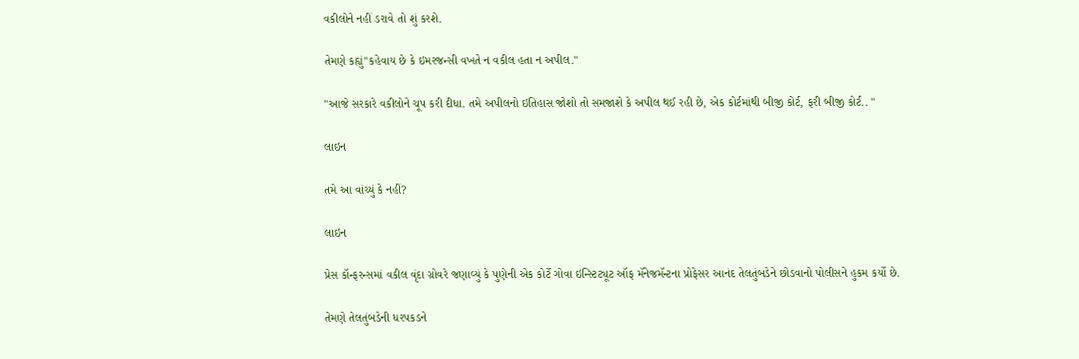વકીલોને નહીં ડરાવે તો શું કરશે.

તેમણે કહ્યું"કહેવાય છે કે ઇમરજન્સી વખતે ન વકીલ હતા ન અપીલ."

"આજે સરકારે વકીલોને ચૂપ કરી દીધા. તમે અપીલનો ઇતિહાસ જોશો તો સમજાશે કે અપીલ થઈ રહી છે, એક કોર્ટમાંથી બીજી કોર્ટ, ફરી બીજી કોર્ટ.. "

લાઇન

તમે આ વાંચ્યું કે નહીં?

લાઇન

પ્રેસ કૉન્ફરન્સમાં વકીલ વૃંદા ગ્રોવરે જણાવ્યું કે પુણેની એક કોર્ટે ગોવા ઇન્સ્ટિટ્યૂટ ઑફ મૅનેજમૅન્ટના પ્રોફેસર આનંદ તેલતુંબડેને છોડવાનો પોલીસને હુકમ કર્યો છે.

તેમણે તેલતુંબડેની ધરપકડને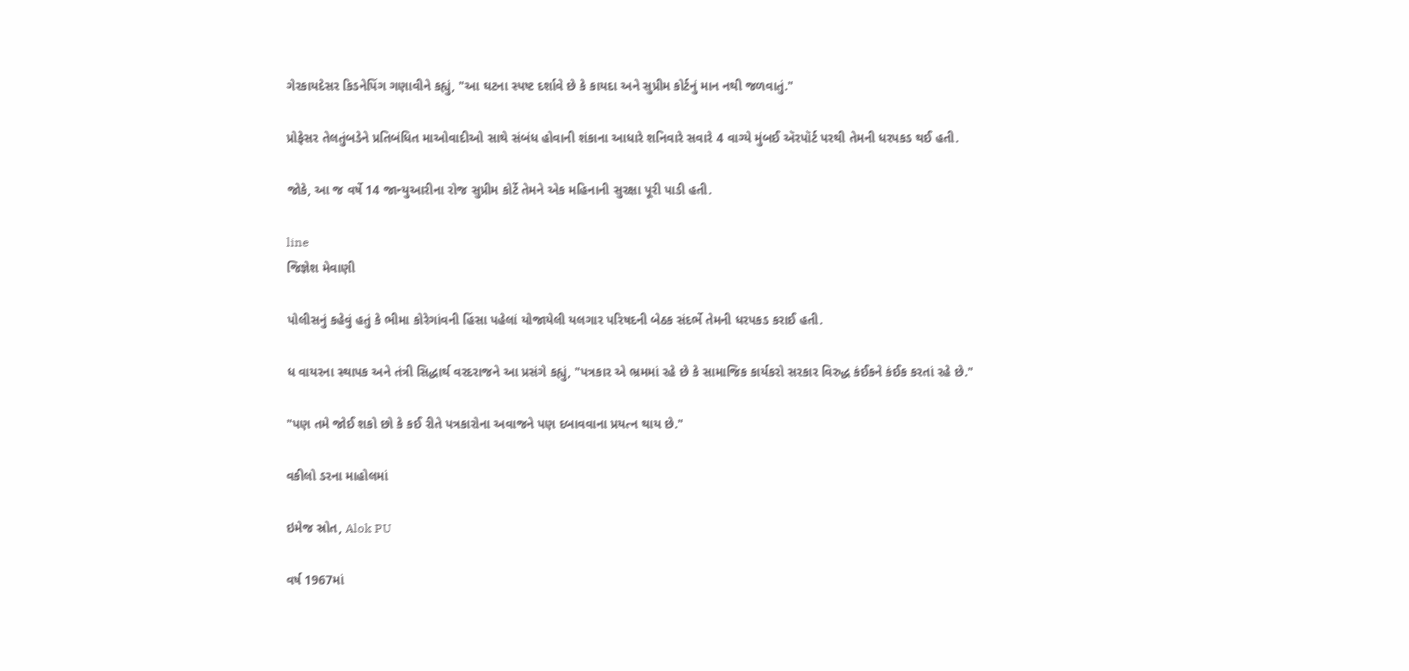ગેરકાયદેસર કિડનેપિંગ ગણાવીને કહ્યું, "આ ઘટના સ્પષ્ટ દર્શાવે છે કે કાયદા અને સુપ્રીમ કોર્ટનું માન નથી જળવાતું."

પ્રોફેસર તેલતુંબડેને પ્રતિબંધિત માઓવાદીઓ સાથે સંબંધ હોવાની શંકાના આધારે શનિવારે સવારે 4 વાગ્યે મુંબઈ ઍરપૉર્ટ પરથી તેમની ધરપકડ થઈ હતી.

જોકે, આ જ વર્ષે 14 જાન્યુઆરીના રોજ સુપ્રીમ કોર્ટે તેમને એક મહિનાની સુરક્ષા પૂરી પાડી હતી.

line
જિજ્ઞેશ મેવાણી

પોલીસનું કહેવું હતું કે ભીમા કોરેગાંવની હિંસા પહેલાં યોજાયેલી યલગાર પરિષદની બેઠક સંદર્ભે તેમની ધરપકડ કરાઈ હતી.

ધ વાયરના સ્થાપક અને તંત્રી સિદ્ધાર્થ વરદરાજને આ પ્રસંગે કહ્યું, "પત્રકાર એ ભ્રમમાં રહે છે કે સામાજિક કાર્યકરો સરકાર વિરુદ્ધ કંઈકને કંઈક કરતાં રહે છે."

"પણ તમે જોઈ શકો છો કે કઈ રીતે પત્રકારોના અવાજને પણ દબાવવાના પ્રયત્ન થાય છે."

વકીલો ડરના માહોલમાં

ઇમેજ સ્રોત, Alok PU

વર્ષ 1967માં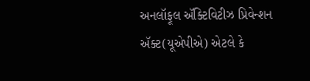અનલૉફૂલ ઍક્ટિવિટીઝ પ્રિવેન્શન ઍક્ટ(યૂએપીએ) એટલે કે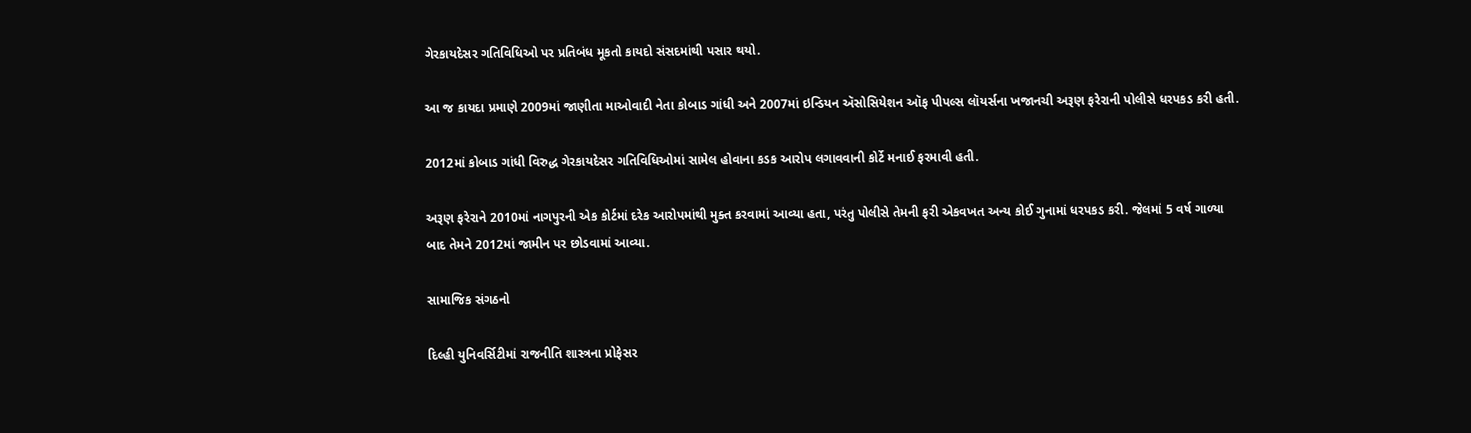ગેરકાયદેસર ગતિવિધિઓ પર પ્રતિબંધ મૂકતો કાયદો સંસદમાંથી પસાર થયો.

આ જ કાયદા પ્રમાણે 2009માં જાણીતા માઓવાદી નેતા કોબાડ ગાંધી અને 2007માં ઇન્ડિયન ઍસોસિયેશન ઑફ પીપલ્સ લૉયર્સના ખજાનચી અરૂણ ફરેરાની પોલીસે ધરપકડ કરી હતી.

2012માં કોબાડ ગાંધી વિરુદ્ધ ગેરકાયદેસર ગતિવિધિઓમાં સામેલ હોવાના કડક આરોપ લગાવવાની કોર્ટે મનાઈ ફરમાવી હતી.

અરૂણ ફરેરાને 2010માં નાગપુરની એક કોર્ટમાં દરેક આરોપમાંથી મુક્ત કરવામાં આવ્યા હતા, પરંતુ પોલીસે તેમની ફરી એકવખત અન્ય કોઈ ગુનામાં ધરપકડ કરી. જેલમાં 5 વર્ષ ગાળ્યા બાદ તેમને 2012માં જામીન પર છોડવામાં આવ્યા.

સામાજિક સંગઠનો

દિલ્હી યુનિવર્સિટીમાં રાજનીતિ શાસ્ત્રના પ્રોફેસર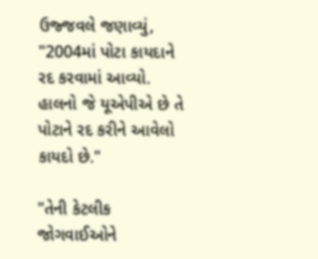ઉજ્જવલે જણાવ્યું, "2004માં પોટા કાયદાને રદ કરવામાં આવ્યો. હાલનો જે યૂએપીએ છે તે પોટાને રદ કરીને આવેલો કાયદો છે."

"તેની કેટલીક જોગવાઈઓને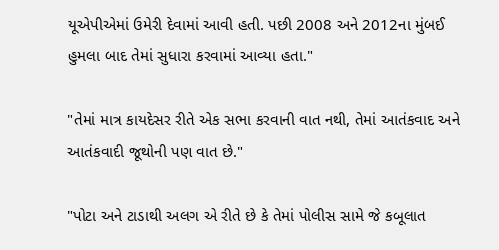યૂએપીએમાં ઉમેરી દેવામાં આવી હતી. પછી 2008 અને 2012ના મુંબઈ હુમલા બાદ તેમાં સુધારા કરવામાં આવ્યા હતા."

"તેમાં માત્ર કાયદેસર રીતે એક સભા કરવાની વાત નથી, તેમાં આતંકવાદ અને આતંકવાદી જૂથોની પણ વાત છે."

"પોટા અને ટાડાથી અલગ એ રીતે છે કે તેમાં પોલીસ સામે જે કબૂલાત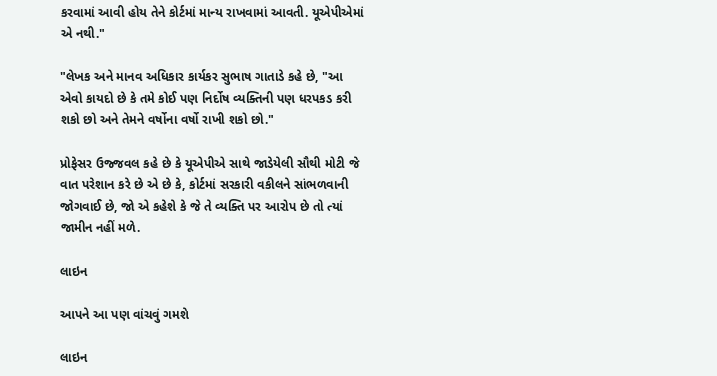કરવામાં આવી હોય તેને કોર્ટમાં માન્ય રાખવામાં આવતી. યૂએપીએમાં એ નથી."

"લેખક અને માનવ અધિકાર કાર્યકર સુભાષ ગાતાડે કહે છે, "આ એવો કાયદો છે કે તમે કોઈ પણ નિર્દોષ વ્યક્તિની પણ ધરપકડ કરી શકો છો અને તેમને વર્ષોના વર્ષો રાખી શકો છો."

પ્રોફેસર ઉજ્જવલ કહે છે કે યૂએપીએ સાથે જાડેયેલી સૌથી મોટી જે વાત પરેશાન કરે છે એ છે કે, કોર્ટમાં સરકારી વકીલને સાંભળવાની જોગવાઈ છે, જો એ કહેશે કે જે તે વ્યક્તિ પર આરોપ છે તો ત્યાં જામીન નહીં મળે.

લાઇન

આપને આ પણ વાંચવું ગમશે

લાઇન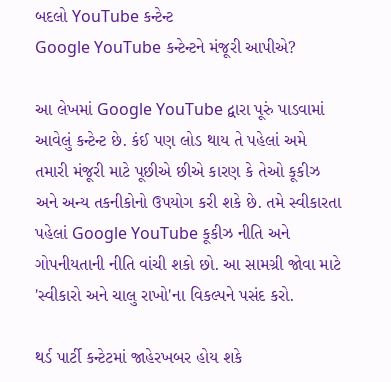બદલો YouTube કન્ટેન્ટ
Google YouTube કન્ટેન્ટને મંજૂરી આપીએ?

આ લેખમાં Google YouTube દ્વારા પૂરું પાડવામાં આવેલું કન્ટેન્ટ છે. કંઈ પણ લોડ થાય તે પહેલાં અમે તમારી મંજૂરી માટે પૂછીએ છીએ કારણ કે તેઓ કૂકીઝ અને અન્ય તકનીકોનો ઉપયોગ કરી શકે છે. તમે સ્વીકારતા પહેલાં Google YouTube કૂકીઝ નીતિ અને ગોપનીયતાની નીતિ વાંચી શકો છો. આ સામગ્રી જોવા માટે 'સ્વીકારો અને ચાલુ રાખો'ના વિકલ્પને પસંદ કરો.

થર્ડ પાર્ટી કન્ટેટમાં જાહેરખબર હોય શકે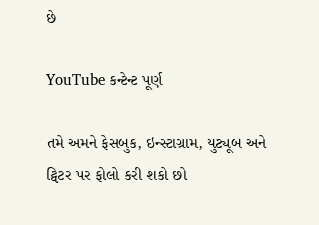છે

YouTube કન્ટેન્ટ પૂર્ણ

તમે અમને ફેસબુક, ઇન્સ્ટાગ્રામ, યુટ્યૂબ અને ટ્વિટર પર ફોલો કરી શકો છો